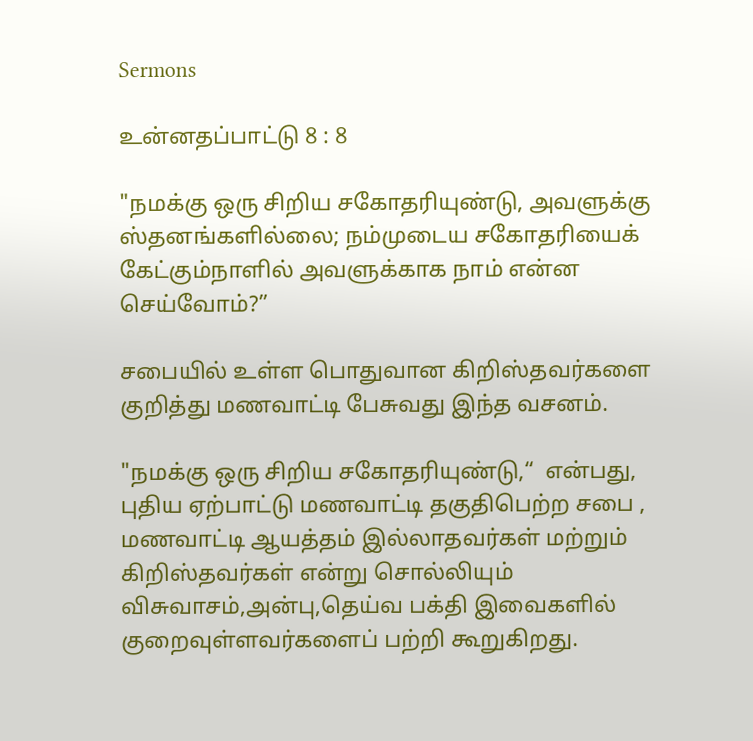Sermons

உன்னதப்பாட்டு 8 : 8

"நமக்கு ஒரு சிறிய சகோதரியுண்டு, அவளுக்கு ஸ்தனங்களில்லை; நம்முடைய சகோதரியைக் கேட்கும்நாளில் அவளுக்காக நாம் என்ன செய்வோம்?”

சபையில் உள்ள பொதுவான கிறிஸ்தவர்களை குறித்து மணவாட்டி பேசுவது இந்த வசனம்.

"நமக்கு ஒரு சிறிய சகோதரியுண்டு,“  என்பது, புதிய ஏற்பாட்டு மணவாட்டி தகுதிபெற்ற சபை , மணவாட்டி ஆயத்தம் இல்லாதவர்கள் மற்றும் கிறிஸ்தவர்கள் என்று சொல்லியும் விசுவாசம்,அன்பு,தெய்வ பக்தி இவைகளில் குறைவுள்ளவர்களைப் பற்றி கூறுகிறது.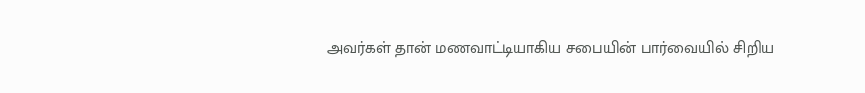அவர்கள் தான் மணவாட்டியாகிய சபையின் பார்வையில் சிறிய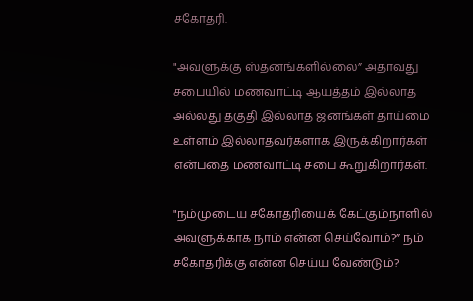சகோதரி.

"அவளுக்கு ஸ்தனங்களில்லை” அதாவது சபையில் மணவாட்டி ஆயத்தம் இல்லாத அல்லது தகுதி இல்லாத ஜனங்கள் தாய்மை உள்ளம் இல்லாதவர்களாக இருக்கிறார்கள் என்பதை மணவாட்டி சபை கூறுகிறார்கள்.

"நம்முடைய சகோதரியைக் கேட்கும்நாளில் அவளுக்காக நாம் என்ன செய்வோம்?” நம் சகோதரிக்கு என்ன செய்ய வேண்டும்?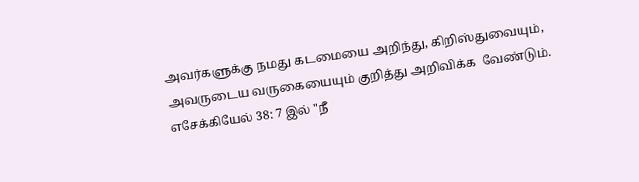அவர்களுக்கு நமது கடமையை அறிந்து, கிறிஸ்துவையும், அவருடைய வருகையையும் குறித்து அறிவிக்க  வேண்டும். எசேக்கியேல் 38: 7 இல் "நீ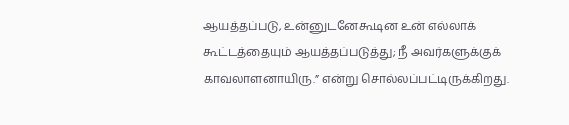ஆயத்தப்படு, உன்னுடனேகூடின உன் எல்லாக் கூட்டத்தையும் ஆயத்தப்படுத்து; நீ அவர்களுக்குக் காவலாளனாயிரு.” என்று சொல்லப்பட்டிருக்கிறது.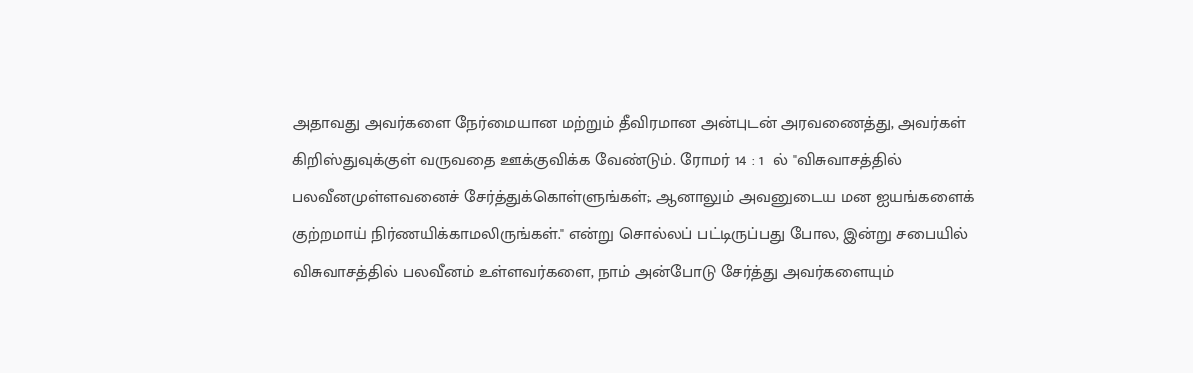அதாவது அவர்களை நேர்மையான மற்றும் தீவிரமான அன்புடன் அரவணைத்து, அவர்கள் கிறிஸ்துவுக்குள் வருவதை ஊக்குவிக்க வேண்டும். ரோமர் 14 : 1  ல் "விசுவாசத்தில் பலவீனமுள்ளவனைச் சேர்த்துக்கொள்ளுங்கள்;. ஆனாலும் அவனுடைய மன ஐயங்களைக் குற்றமாய் நிர்ணயிக்காமலிருங்கள்." என்று சொல்லப் பட்டிருப்பது போல, இன்று சபையில் விசுவாசத்தில் பலவீனம் உள்ளவர்களை, நாம் அன்போடு சேர்த்து அவர்களையும்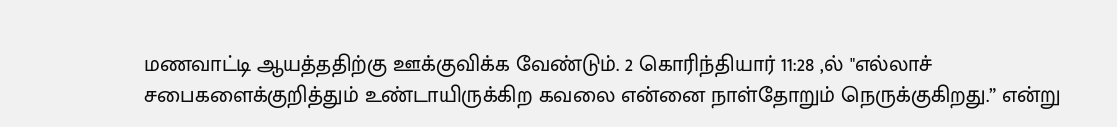மணவாட்டி ஆயத்ததிற்கு ஊக்குவிக்க வேண்டும். 2 கொரிந்தியார் 11:28 ,ல் "எல்லாச் சபைகளைக்குறித்தும் உண்டாயிருக்கிற கவலை என்னை நாள்தோறும் நெருக்குகிறது.” என்று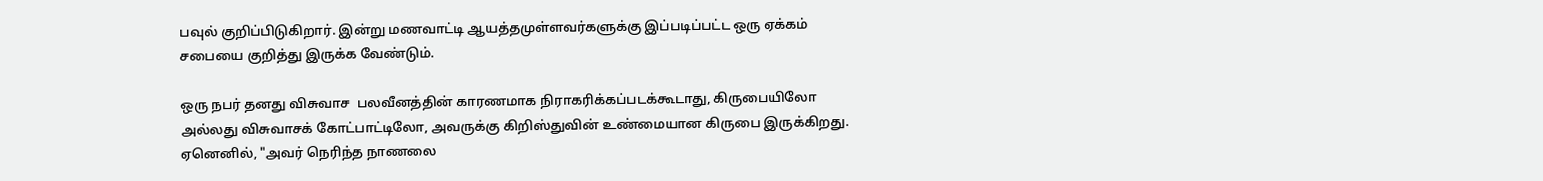பவுல் குறிப்பிடுகிறார். இன்று மணவாட்டி ஆயத்தமுள்ளவர்களுக்கு இப்படிப்பட்ட ஒரு ஏக்கம் சபையை குறித்து இருக்க வேண்டும்.

ஒரு நபர் தனது விசுவாச  பலவீனத்தின் காரணமாக நிராகரிக்கப்படக்கூடாது, கிருபையிலோ அல்லது விசுவாசக் கோட்பாட்டிலோ, அவருக்கு கிறிஸ்துவின் உண்மையான கிருபை இருக்கிறது.  ஏனெனில், "அவர் நெரிந்த நாணலை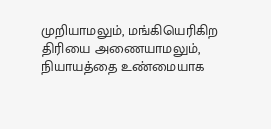முறியாமலும், மங்கியெரிகிற திரியை அணையாமலும், நியாயத்தை உண்மையாக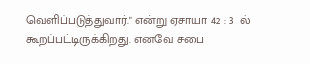வெளிப்படுத்துவார்." என்று ஏசாயா 42 : 3  ல் கூறப்பட்டிருக்கிறது. எனவே சபை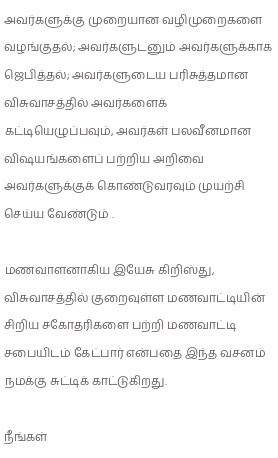அவர்களுக்கு முறையான வழிமுறைகளை வழங்குதல்; அவர்களுடனும் அவர்களுக்காக ஜெபித்தல்; அவர்களுடைய பரிசுத்தமான விசுவாசத்தில் அவர்களைக் கட்டியெழுப்பவும், அவர்கள் பலவீனமான விஷயங்களைப் பற்றிய அறிவை அவர்களுக்குக் கொண்டுவரவும் முயற்சி செய்ய வேண்டும் .

மணவாளனாகிய இயேசு கிறிஸ்து, விசுவாசத்தில் குறைவுள்ள மணவாட்டியின் சிறிய சகோதரிகளை பற்றி மணவாட்டி சபையிடம் கேட்பார் என்பதை இந்த வசனம் நமக்கு சுட்டிக் காட்டுகிறது.

நீங்கள்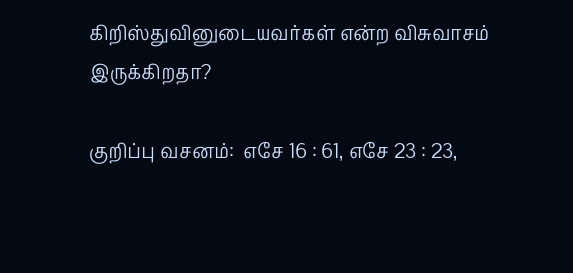கிறிஸ்துவினுடையவர்கள் என்ற விசுவாசம் இருக்கிறதா?

குறிப்பு வசனம்:  எசே 16 : 61, எசே 23 : 23,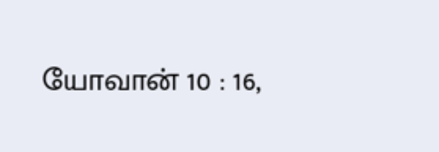யோவான் 10 : 16,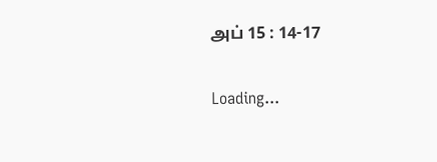அப் 15 : 14-17

Loading...